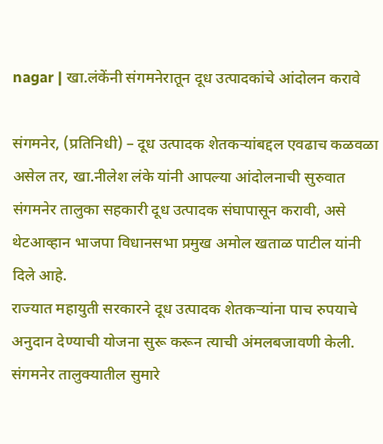nagar | खा.लंकेंनी संगमनेरातून दूध उत्पादकांचे आंदोलन करावे

संगमनेर, (प्रतिनिधी) – दूध उत्पादक शेतकऱ्यांबद्दल एवढाच कळवळा असेल तर, खा.नीलेश लंके यांनी आपल्या आंदोलनाची सुरुवात संगमनेर तालुका सहकारी दूध उत्पादक संघापासून करावी, असे थेटआव्हान भाजपा विधानसभा प्रमुख अमोल खताळ पाटील यांनी दिले आहे.
राज्यात महायुती सरकारने दूध उत्पादक शेतकऱ्यांना पाच रुपयाचे अनुदान देण्याची योजना सुरू करून त्याची अंमलबजावणी केली. संगमनेर तालुक्यातील सुमारे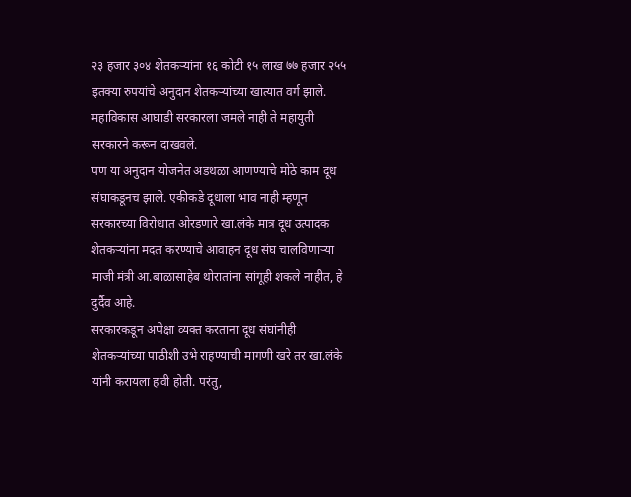२३ हजार ३०४ शेतकऱ्यांना १६ कोटी १५ लाख ७७ हजार २५५ इतक्या रुपयांचे अनुदान शेतकऱ्यांच्या खात्यात वर्ग झाले. महाविकास आघाडी सरकारला जमले नाही ते महायुती सरकारने करून दाखवले.
पण या अनुदान योजनेत अडथळा आणण्याचे मोठे काम दूध संघाकडूनच झाले. एकीकडे दूधाला भाव नाही म्हणून सरकारच्या विरोधात ओरडणारे खा.लंके मात्र दूध उत्पादक शेतकऱ्यांना मदत करण्याचे आवाहन दूध संघ चालविणाऱ्या माजी मंत्री आ.बाळासाहेब थोरातांना सांगूही शकले नाहीत, हे दुर्दैव आहे.
सरकारकडून अपेक्षा व्यक्त करताना दूध संघांनीही शेतकऱ्यांच्या पाठीशी उभे राहण्याची मागणी खरे तर खा.लंके यांनी करायला हवी होती. परंतु,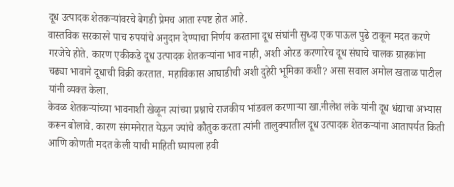दूध उत्पादक शेतकऱ्यांवरचे बेगडी प्रेमच आता स्पष्ट होत आहे.
वास्तविक सरकारने पाच रुपयांचे अनुदान देण्याचा निर्णय करताना दूध संघांनी सुध्दा एक पाऊल पुढे टाकून मदत करणे गरजेचे होते. कारण एकीकडे दूध उत्पादक शेतकऱ्यांना भाव नाही, अशी ओरड करणारेच दूध संघाचे चालक ग्राहकांना चढ्या भावाने दूधाची विक्री करतात. महाविकास आघाडीची अशी दुहेरी भूमिका कशी? असा सवाल अमोल खताळ पाटील यांनी व्यक्त केला.
केवळ शेतकऱ्यांच्या भावनाशी खेळून त्यांच्या प्रश्नाचे राजकीय भांडवल करणाऱ्या खा.नीलेश लंके यांनी दूध धंद्याचा अभ्यास करून बोलावे. कारण संगमनेरात येऊन ज्यांचे कौतुक करता त्यांनी तालुक्यातील दूध उत्पादक शेतकऱ्यांना आतापर्यत किती आणि कोणती मदत केली याची माहिती घ्यायला हवी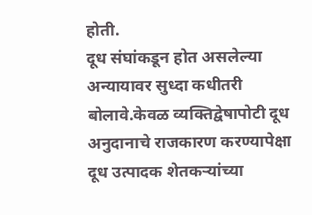होती.
दूध संघांकडून होत असलेल्या अन्यायावर सुध्दा कधीतरी बोलावे.केवळ व्यक्तिद्वेषापोटी दूध अनुदानाचे राजकारण करण्यापेक्षा दूध उत्पादक शेतकऱ्यांच्या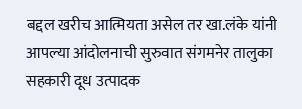बद्दल खरीच आत्मियता असेल तर खा.लंके यांनी आपल्या आंदोलनाची सुरुवात संगमनेर तालुका सहकारी दूध उत्पादक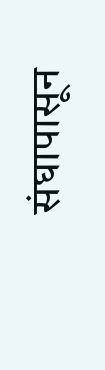संघापासून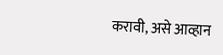करावी, असे आव्हान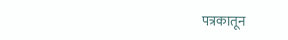पत्रकातून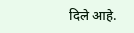दिले आहे.